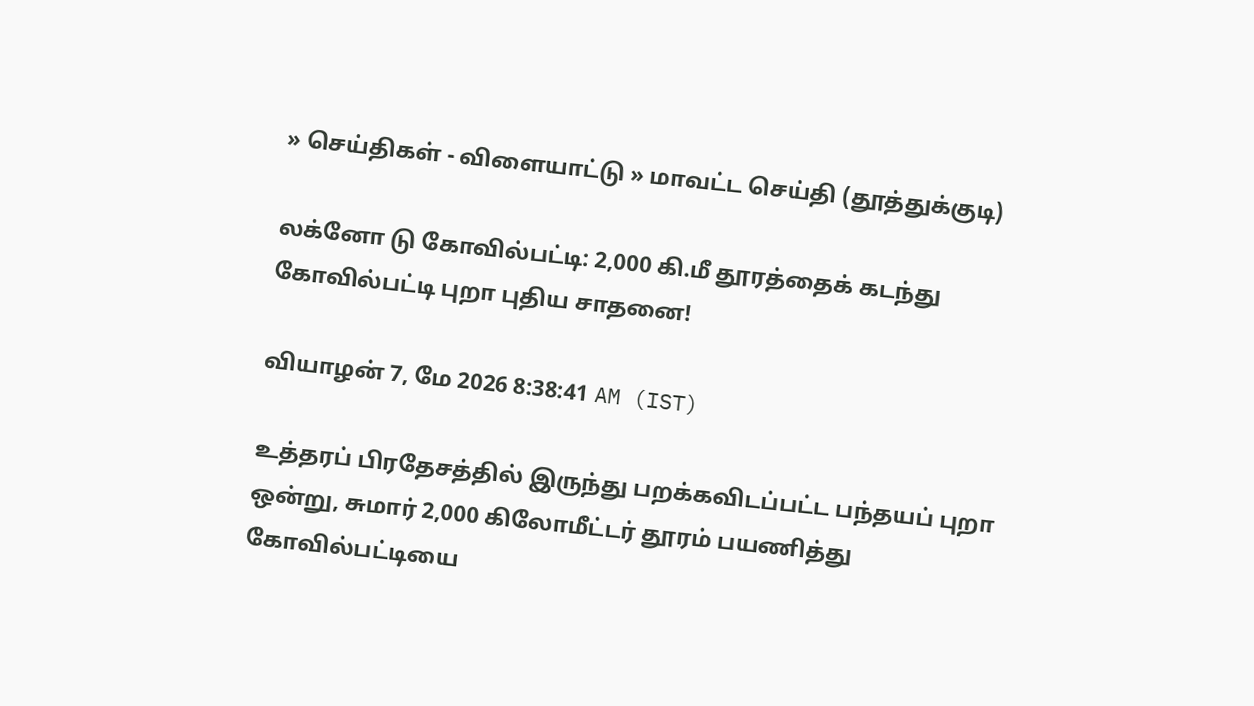» செய்திகள் - விளையாட்டு » மாவட்ட செய்தி (தூத்துக்குடி)

லக்னோ டு கோவில்பட்டி: 2,000 கி.மீ தூரத்தைக் கடந்து கோவில்பட்டி புறா புதிய சாதனை!

வியாழன் 7, மே 2026 8:38:41 AM (IST)

உத்தரப் பிரதேசத்தில் இருந்து பறக்கவிடப்பட்ட பந்தயப் புறா ஒன்று, சுமார் 2,000 கிலோமீட்டர் தூரம் பயணித்து கோவில்பட்டியை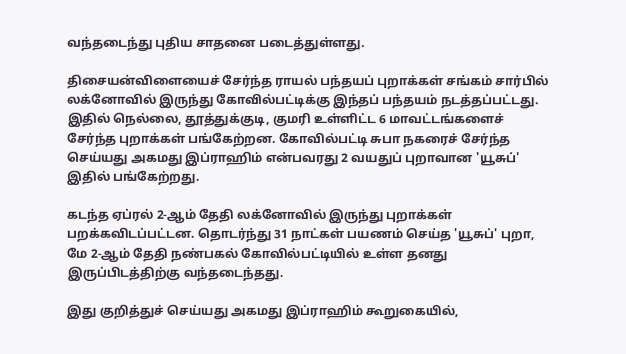வந்தடைந்து புதிய சாதனை படைத்துள்ளது.

திசையன்விளையைச் சேர்ந்த ராயல் பந்தயப் புறாக்கள் சங்கம் சார்பில் லக்னோவில் இருந்து கோவில்பட்டிக்கு இந்தப் பந்தயம் நடத்தப்பட்டது. இதில் நெல்லை, தூத்துக்குடி, குமரி உள்ளிட்ட 6 மாவட்டங்களைச் சேர்ந்த புறாக்கள் பங்கேற்றன. கோவில்பட்டி சுபா நகரைச் சேர்ந்த செய்யது அகமது இப்ராஹிம் என்பவரது 2 வயதுப் புறாவான 'யூசுப்' இதில் பங்கேற்றது.

கடந்த ஏப்ரல் 2-ஆம் தேதி லக்னோவில் இருந்து புறாக்கள் பறக்கவிடப்பட்டன. தொடர்ந்து 31 நாட்கள் பயணம் செய்த 'யூசுப்' புறா, மே 2-ஆம் தேதி நண்பகல் கோவில்பட்டியில் உள்ள தனது இருப்பிடத்திற்கு வந்தடைந்தது.

இது குறித்துச் செய்யது அகமது இப்ராஹிம் கூறுகையில்,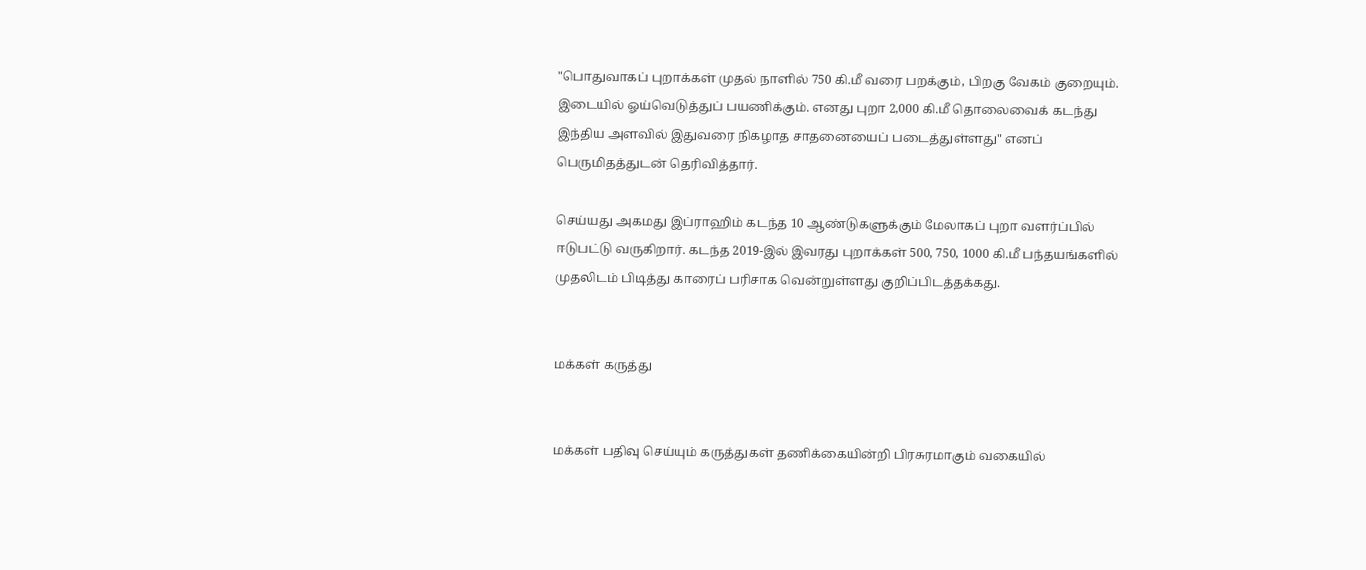"பொதுவாகப் புறாக்கள் முதல் நாளில் 750 கி.மீ வரை பறக்கும், பிறகு வேகம் குறையும். இடையில் ஓய்வெடுத்துப் பயணிக்கும். எனது புறா 2,000 கி.மீ தொலைவைக் கடந்து இந்திய அளவில் இதுவரை நிகழாத சாதனையைப் படைத்துள்ளது" எனப் பெருமிதத்துடன் தெரிவித்தார்.

செய்யது அகமது இப்ராஹிம் கடந்த 10 ஆண்டுகளுக்கும் மேலாகப் புறா வளர்ப்பில் ஈடுபட்டு வருகிறார். கடந்த 2019-இல் இவரது புறாக்கள் 500, 750, 1000 கி.மீ பந்தயங்களில் முதலிடம் பிடித்து காரைப் பரிசாக வென்றுள்ளது குறிப்பிடத்தக்கது.


மக்கள் கருத்து


மக்கள் பதிவு செய்யும் கருத்துகள் தணிக்கையின்றி பிரசுரமாகும் வகையில்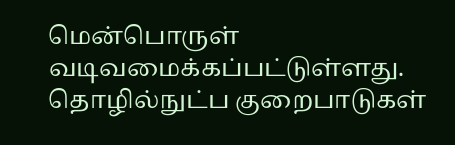மென்பொருள் வடிவமைக்கப்பட்டுள்ளது. தொழில்நுட்ப குறைபாடுகள்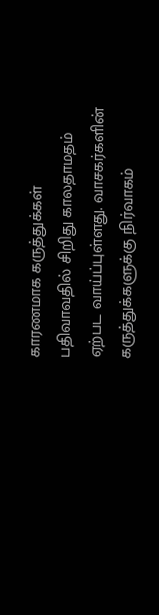காரணமாக கருத்துக்கள் பதிவாவதில் சிறிது காலதாமதம் ஏற்பட வாய்ப்புள்ளது. வாசகர்களின் கருத்துக்களுக்கு நிர்வாகம்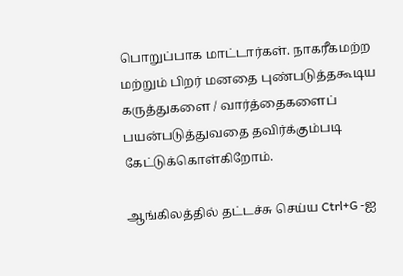பொறுப்பாக மாட்டார்கள். நாகரீகமற்ற மற்றும் பிறர் மனதை புண்படுத்தகூடிய கருத்துகளை / வார்த்தைகளைப் பயன்படுத்துவதை தவிர்க்கும்படி கேட்டுக்கொள்கிறோம்.

ஆங்கிலத்தில் தட்டச்சு செய்ய Ctrl+G -ஐ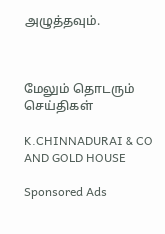அழுத்தவும்.



மேலும் தொடரும் செய்திகள்

K.CHINNADURAI & CO AND GOLD HOUSE

Sponsored Ads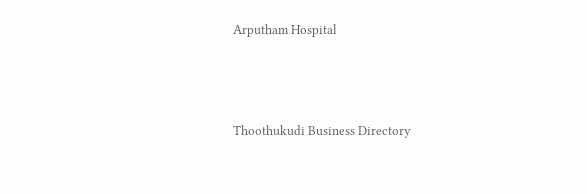Arputham Hospital



Thoothukudi Business Directory